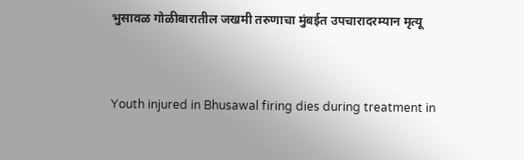भुसावळ गोळीबारातील जखमी तरुणाचा मुंबईत उपचारादरम्यान मृत्यू


Youth injured in Bhusawal firing dies during treatment in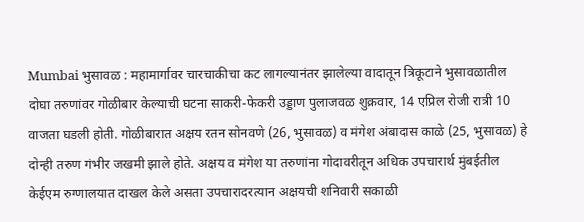Mumbai भुसावळ : महामार्गावर चारचाकीचा कट लागल्यानंतर झालेल्या वादातून त्रिकूटाने भुसावळातील दोघा तरुणांवर गोळीबार केल्याची घटना साकरी-फेकरी उड्डाण पुलाजवळ शुक्रवार, 14 एप्रिल रोजी रात्री 10 वाजता घडली होती. गोळीबारात अक्षय रतन सोनवणे (26, भुसावळ) व मंगेश अंबादास काळे (25, भुसावळ) हे दोन्ही तरुण गंभीर जखमी झाले होते. अक्षय व मंगेश या तरुणांना गोदावरीतून अधिक उपचारार्थ मुंबईतील केईएम रुग्णालयात दाखल केले असता उपचारादरत्यान अक्षयची शनिवारी सकाळी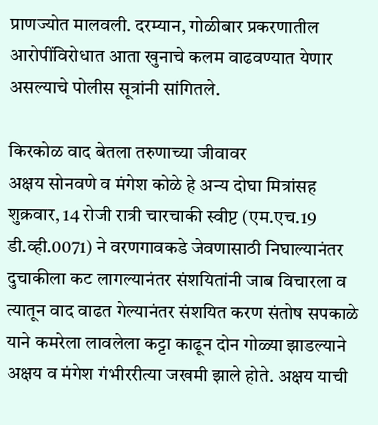प्राणज्योत मालवली. दरम्यान, गोळीबार प्रकरणातील आरोपींविरोधात आता खुनाचे कलम वाढवण्यात येणार असल्याचे पोलीस सूत्रांनी सांगितले.

किरकोळ वाद बेतला तरुणाच्या जीवावर
अक्षय सोनवणे व मंगेश कोळे हे अन्य दोघा मित्रांसह शुक्रवार, 14 रोजी रात्री चारचाकी स्वीप्ट (एम.एच.19 डी.व्ही.0071) ने वरणगावकडे जेवणासाठी निघाल्यानंतर दुचाकीला कट लागल्यानंतर संशयितांनी जाब विचारला व त्यातून वाद वाढत गेल्यानंतर संशयित करण संतोष सपकाळे याने कमरेला लावलेला कट्टा काढून दोन गोळ्या झाडल्याने अक्षय व मंगेश गंभीररीत्या जखमी झाले होते. अक्षय याची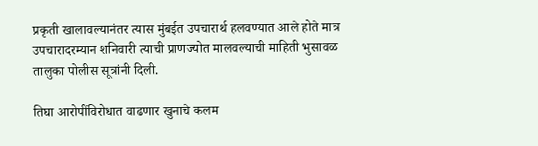प्रकृती खालावल्यानंतर त्यास मुंबईत उपचारार्थ हलवण्यात आले होते मात्र उपचारादरम्यान शनिवारी त्याची प्राणज्योत मालवल्याची माहिती भुसावळ तालुका पोलीस सूत्रांनी दिली.

तिघा आरोपींविरोधात वाढणार खुनाचे कलम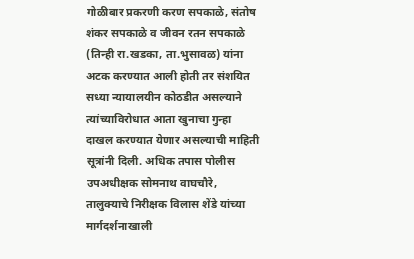गोळीबार प्रकरणी करण सपकाळे, संतोष शंकर सपकाळे व जीवन रतन सपकाळे (तिन्ही रा.खडका, ता.भुसावळ) यांना अटक करण्यात आली होती तर संशयित सध्या न्यायालयीन कोठडीत असल्याने त्यांच्याविरोधात आता खुनाचा गुन्हा दाखल करण्यात येणार असल्याची माहिती सूत्रांनी दिली. अधिक तपास पोलीस उपअधीक्षक सोमनाथ वाघचौरे, तालुक्याचे निरीक्षक विलास शेंडे यांच्या मार्गदर्शनाखाली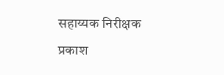सहाय्यक निरीक्षक प्रकाश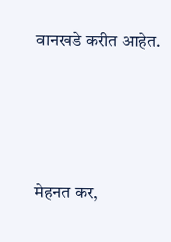वानखडे करीत आहेत.




मेहनत कर,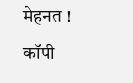मेहनत ! कॉपी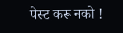पेस्ट करू नको !